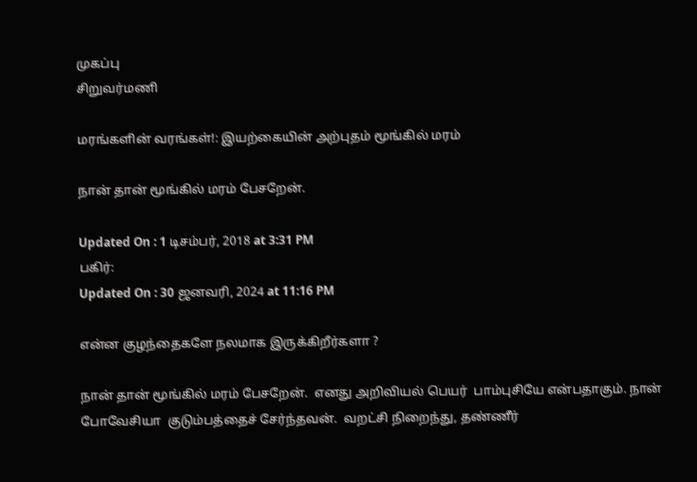முகப்பு
சிறுவர்மணி

மரங்களின் வரங்கள்!: இயற்கையின் அற்புதம் மூங்கில் மரம்

நான் தான் மூங்கில் மரம் பேசறேன்.

Updated On : 1 டிசம்பர், 2018 at 3:31 PM
பகிர்:
Updated On : 30 ஜனவரி, 2024 at 11:16 PM

என்ன குழந்தைகளே நலமாக இருக்கிறீர்களா ?

நான் தான் மூங்கில் மரம் பேசறேன்.  எனது அறிவியல் பெயர்  பாம்புசியே என்பதாகும். நான் போவேசியா  குடும்பத்தைச் சேர்ந்தவன்.  வறட்சி நிறைந்து, தண்ணீர்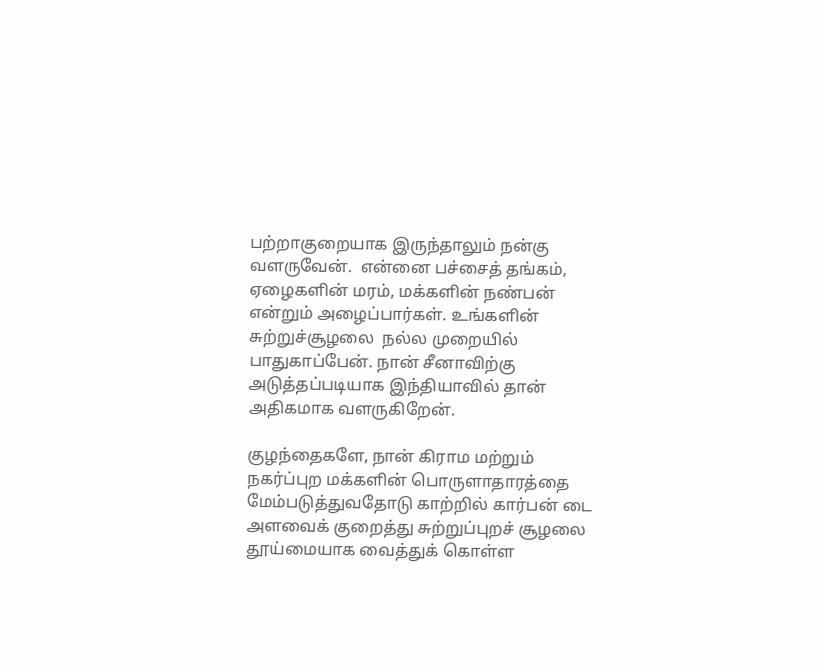பற்றாகுறையாக இருந்தாலும் நன்கு வளருவேன்.  என்னை பச்சைத் தங்கம், ஏழைகளின் மரம், மக்களின் நண்பன் என்றும் அழைப்பார்கள். உங்களின் சுற்றுச்சூழலை  நல்ல முறையில் பாதுகாப்பேன். நான் சீனாவிற்கு அடுத்தப்படியாக இந்தியாவில் தான் அதிகமாக வளருகிறேன்.

குழந்தைகளே, நான் கிராம மற்றும் நகர்ப்புற மக்களின் பொருளாதாரத்தை மேம்படுத்துவதோடு காற்றில் கார்பன் டை  அளவைக் குறைத்து சுற்றுப்புறச் சூழலை தூய்மையாக வைத்துக் கொள்ள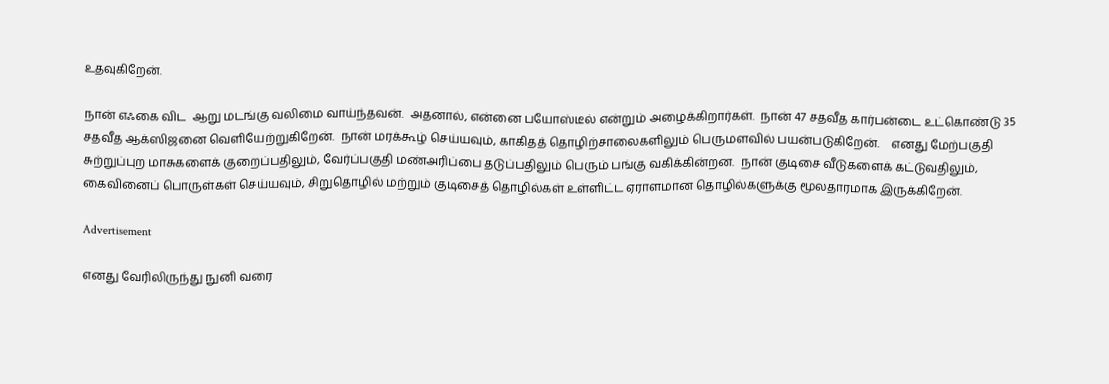உதவுகிறேன்.

நான் எஃகை விட  ஆறு மடங்கு வலிமை வாய்ந்தவன்.  அதனால், என்னை பயோஸ்டீல் என்றும் அழைக்கிறார்கள்.  நான் 47 சதவீத கார்பன்டை உட்கொண்டு 35 சதவீத ஆக்ஸிஜனை வெளியேற்றுகிறேன்.  நான் மரக்கூழ் செய்யவும், காகிதத் தொழிற்சாலைகளிலும் பெருமளவில் பயன்படுகிறேன்.    எனது மேற்பகுதி சுற்றுப்புற மாசுகளைக் குறைப்பதிலும், வேர்ப்பகுதி மண்அரிப்பை தடுப்பதிலும் பெரும் பங்கு வகிக்கின்றன.  நான் குடிசை வீடுகளைக் கட்டுவதிலும்,  கைவினைப் பொருள்கள் செய்யவும், சிறுதொழில் மற்றும் குடிசைத் தொழில்கள் உள்ளிட்ட ஏராளமான தொழில்களுக்கு மூலதாரமாக இருக்கிறேன்.

Advertisement

எனது வேரிலிருந்து நுனி வரை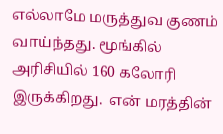எல்லாமே மருத்துவ குணம் வாய்ந்தது. மூங்கில் அரிசியில் 160 கலோரி இருக்கிறது.  என் மரத்தின்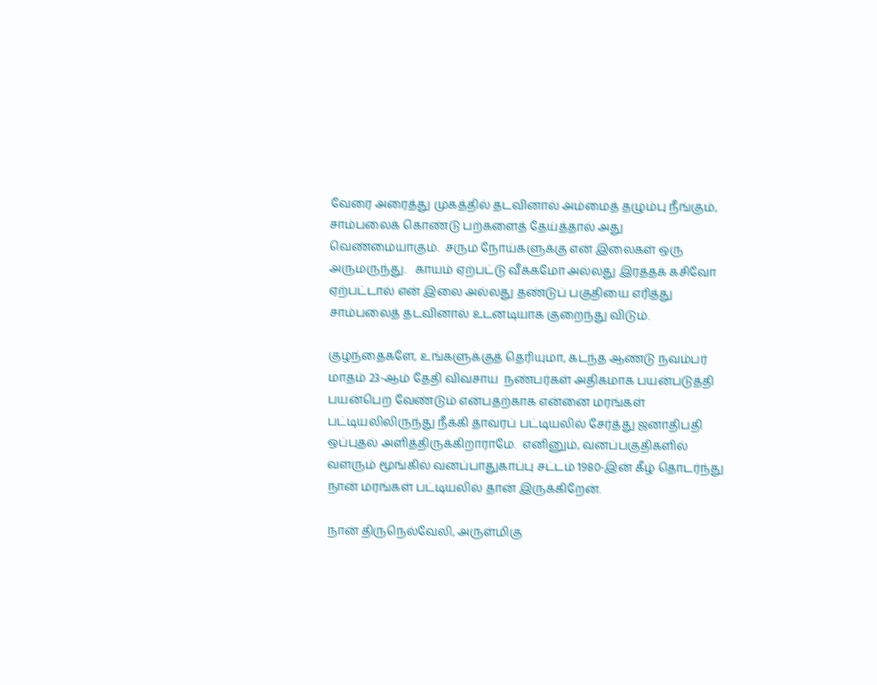வேரை அரைத்து முகத்தில் தடவினால் அம்மைத் தழும்பு நீங்கும், சாம்பலைக் கொண்டு பற்களைத் தேய்த்தால் அது வெண்மையாகும்.  சரும நோய்களுக்கு என் இலைகள் ஒரு அருமருந்து.   காயம் ஏற்பட்டு வீக்கமோ அல்லது இரத்தக் கசிவோ ஏற்பட்டால் என் இலை அல்லது தண்டுப் பகுதியை எரித்து சாம்பலைத் தடவினால் உடனடியாக குறைந்து விடும்.

குழந்தைகளே, உங்களுக்குத் தெரியுமா, கடந்த ஆண்டு நவம்பர் மாதம் 23-ஆம் தேதி விவசாய  நண்பர்கள் அதிகமாக பயன்படுத்தி பயன்பெற வேண்டும் என்பதற்காக என்னை மரங்கள் பட்டியலிலிருந்து நீக்கி தாவரப் பட்டியலில் சேர்த்து ஜனாதிபதி ஒப்புதல் அளித்திருக்கிறாராமே.  எனினும், வனப்பகுதிகளில் வளரும் மூங்கில் வனப்பாதுகாப்பு சட்டம் 1980-இன் கீழ் தொடர்ந்து நான் மரங்கள் பட்டியலில் தான் இருக்கிறேன்.

நான் திருநெல்வேலி, அருள்மிகு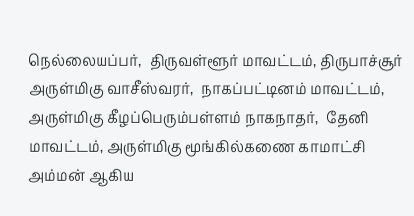நெல்லையப்பர்,  திருவள்ளூர் மாவட்டம், திருபாச்சூர்  அருள்மிகு வாசீஸ்வரர்,  நாகப்பட்டினம் மாவட்டம், அருள்மிகு கீழப்பெரும்பள்ளம் நாகநாதர்,  தேனி மாவட்டம், அருள்மிகு மூங்கில்கணை காமாட்சி அம்மன் ஆகிய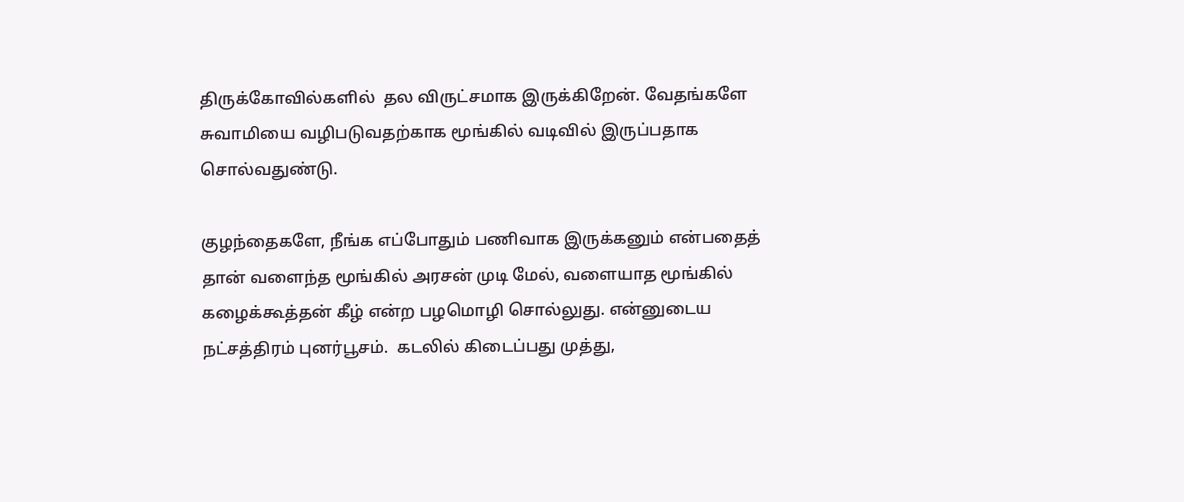திருக்கோவில்களில்  தல விருட்சமாக இருக்கிறேன். வேதங்களே சுவாமியை வழிபடுவதற்காக மூங்கில் வடிவில் இருப்பதாக சொல்வதுண்டு.

குழந்தைகளே, நீங்க எப்போதும் பணிவாக இருக்கனும் என்பதைத் தான் வளைந்த மூங்கில் அரசன் முடி மேல், வளையாத மூங்கில் கழைக்கூத்தன் கீழ் என்ற பழமொழி சொல்லுது. என்னுடைய நட்சத்திரம் புனர்பூசம்.  கடலில் கிடைப்பது முத்து,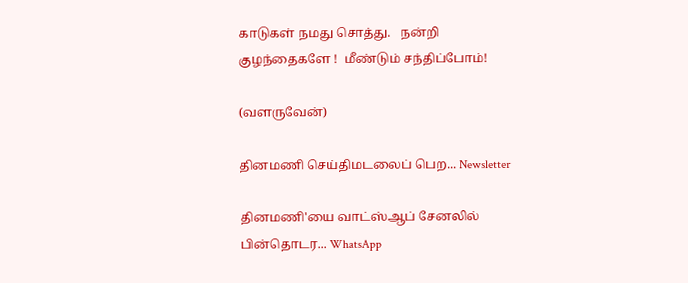காடுகள் நமது சொத்து.   நன்றி குழந்தைகளே !  மீண்டும் சந்திப்போம்!

(வளருவேன்)

தினமணி செய்திமடலைப் பெற... Newsletter

தினமணி'யை வாட்ஸ்ஆப் சேனலில் பின்தொடர... WhatsApp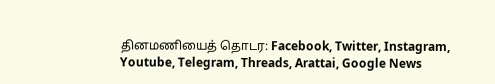தினமணியைத் தொடர: Facebook, Twitter, Instagram, Youtube, Telegram, Threads, Arattai, Google News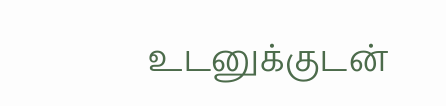உடனுக்குடன்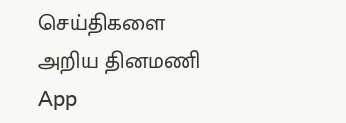செய்திகளை அறிய தினமணி App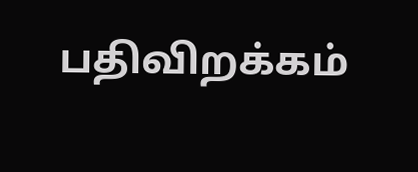பதிவிறக்கம்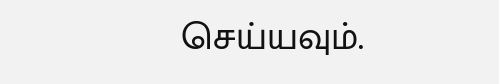செய்யவும்.